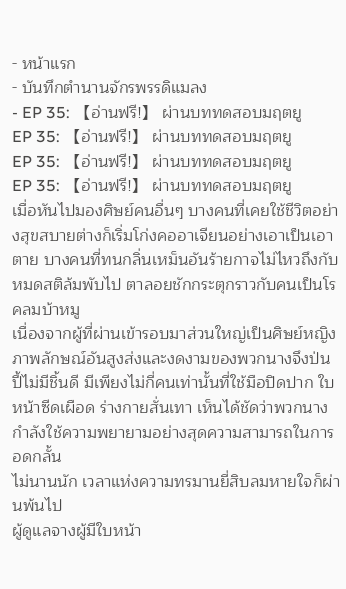- หน้าแรก
- บันทึกตำนานจักรพรรดิแมลง
- EP 35: 【อ่านฟรี!】 ผ่านบททดสอบมฤตยู
EP 35: 【อ่านฟรี!】 ผ่านบททดสอบมฤตยู
EP 35: 【อ่านฟรี!】 ผ่านบททดสอบมฤตยู
EP 35: 【อ่านฟรี!】 ผ่านบททดสอบมฤตยู
เมื่อหันไปมองศิษย์คนอื่นๆ บางคนที่เคยใช้ชีวิตอย่างสุขสบายต่างก็เริ่มโก่งคออาเจียนอย่างเอาเป็นเอาตาย บางคนที่ทนกลิ่นเหม็นอันร้ายกาจไม่ไหวถึงกับหมดสติล้มพับไป ตาลอยชักกระตุกราวกับคนเป็นโรคลมบ้าหมู
เนื่องจากผู้ที่ผ่านเข้ารอบมาส่วนใหญ่เป็นศิษย์หญิง ภาพลักษณ์อันสูงส่งและงดงามของพวกนางจึงป่นปี้ไม่มีชิ้นดี มีเพียงไม่กี่คนเท่านั้นที่ใช้มือปิดปาก ใบหน้าซีดเผือด ร่างกายสั่นเทา เห็นได้ชัดว่าพวกนางกำลังใช้ความพยายามอย่างสุดความสามารถในการอดกลั้น
ไม่นานนัก เวลาแห่งความทรมานยี่สิบลมหายใจก็ผ่านพ้นไป
ผู้ดูแลจางผู้มีใบหน้า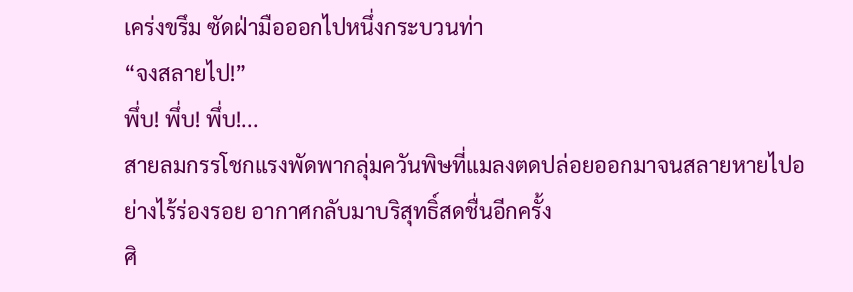เคร่งขรึม ซัดฝ่ามือออกไปหนึ่งกระบวนท่า
“จงสลายไป!”
พึ่บ! พึ่บ! พึ่บ!...
สายลมกรรโชกแรงพัดพากลุ่มควันพิษที่แมลงตดปล่อยออกมาจนสลายหายไปอย่างไร้ร่องรอย อากาศกลับมาบริสุทธิ์สดชื่นอีกครั้ง
ศิ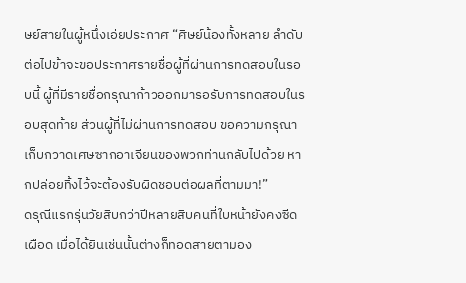ษย์สายในผู้หนึ่งเอ่ยประกาศ “ศิษย์น้องทั้งหลาย ลำดับต่อไปข้าจะขอประกาศรายชื่อผู้ที่ผ่านการทดสอบในรอบนี้ ผู้ที่มีรายชื่อกรุณาก้าวออกมารอรับการทดสอบในรอบสุดท้าย ส่วนผู้ที่ไม่ผ่านการทดสอบ ขอความกรุณาเก็บกวาดเศษซากอาเจียนของพวกท่านกลับไปด้วย หากปล่อยทิ้งไว้จะต้องรับผิดชอบต่อผลที่ตามมา!”
ดรุณีแรกรุ่นวัยสิบกว่าปีหลายสิบคนที่ใบหน้ายังคงซีดเผือด เมื่อได้ยินเช่นนั้นต่างก็ทอดสายตามอง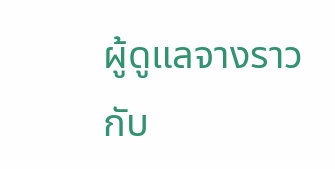ผู้ดูแลจางราวกับ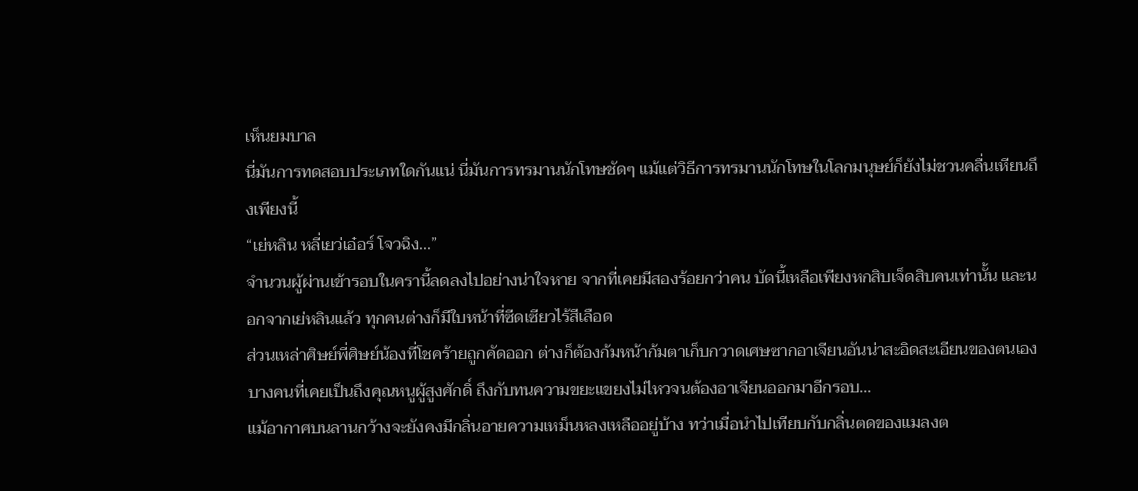เห็นยมบาล
นี่มันการทดสอบประเภทใดกันแน่ นี่มันการทรมานนักโทษชัดๆ แม้แต่วิธีการทรมานนักโทษในโลกมนุษย์ก็ยังไม่ชวนคลื่นเหียนถึงเพียงนี้
“เย่หลิน หลี่เยว่เอ๋อร์ โจวฉิง...”
จำนวนผู้ผ่านเข้ารอบในครานี้ลดลงไปอย่างน่าใจหาย จากที่เคยมีสองร้อยกว่าคน บัดนี้เหลือเพียงหกสิบเจ็ดสิบคนเท่านั้น และนอกจากเย่หลินแล้ว ทุกคนต่างก็มีใบหน้าที่ซีดเซียวไร้สีเลือด
ส่วนเหล่าศิษย์พี่ศิษย์น้องที่โชคร้ายถูกคัดออก ต่างก็ต้องก้มหน้าก้มตาเก็บกวาดเศษซากอาเจียนอันน่าสะอิดสะเอียนของตนเอง บางคนที่เคยเป็นถึงคุณหนูผู้สูงศักดิ์ ถึงกับทนความขยะแขยงไม่ไหวจนต้องอาเจียนออกมาอีกรอบ...
แม้อากาศบนลานกว้างจะยังคงมีกลิ่นอายความเหม็นหลงเหลืออยู่บ้าง ทว่าเมื่อนำไปเทียบกับกลิ่นตดของแมลงต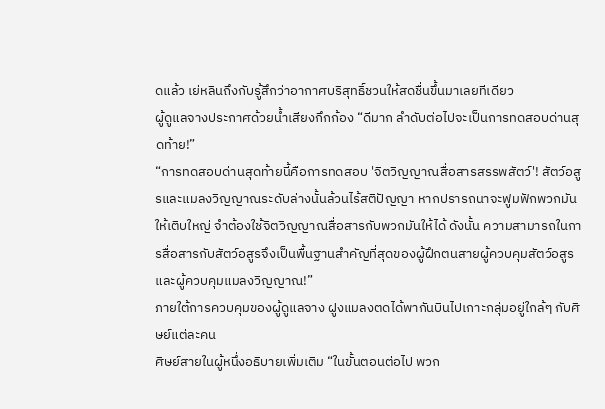ดแล้ว เย่หลินถึงกับรู้สึกว่าอากาศบริสุทธิ์ชวนให้สดชื่นขึ้นมาเลยทีเดียว
ผู้ดูแลจางประกาศด้วยน้ำเสียงกึกก้อง “ดีมาก ลำดับต่อไปจะเป็นการทดสอบด่านสุดท้าย!”
“การทดสอบด่านสุดท้ายนี้คือการทดสอบ 'จิตวิญญาณสื่อสารสรรพสัตว์'! สัตว์อสูรและแมลงวิญญาณระดับล่างนั้นล้วนไร้สติปัญญา หากปรารถนาจะฟูมฟักพวกมันให้เติบใหญ่ จำต้องใช้จิตวิญญาณสื่อสารกับพวกมันให้ได้ ดังนั้น ความสามารถในการสื่อสารกับสัตว์อสูรจึงเป็นพื้นฐานสำคัญที่สุดของผู้ฝึกตนสายผู้ควบคุมสัตว์อสูรและผู้ควบคุมแมลงวิญญาณ!”
ภายใต้การควบคุมของผู้ดูแลจาง ฝูงแมลงตดได้พากันบินไปเกาะกลุ่มอยู่ใกล้ๆ กับศิษย์แต่ละคน
ศิษย์สายในผู้หนึ่งอธิบายเพิ่มเติม “ในขั้นตอนต่อไป พวก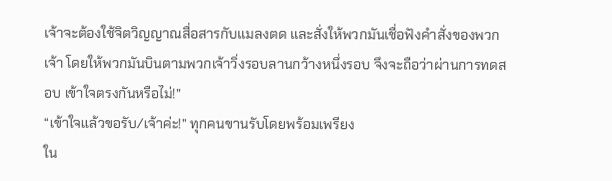เจ้าจะต้องใช้จิตวิญญาณสื่อสารกับแมลงตด และสั่งให้พวกมันเชื่อฟังคำสั่งของพวกเจ้า โดยให้พวกมันบินตามพวกเจ้าวิ่งรอบลานกว้างหนึ่งรอบ จึงจะถือว่าผ่านการทดสอบ เข้าใจตรงกันหรือไม่!”
“เข้าใจแล้วขอรับ/เจ้าค่ะ!” ทุกคนขานรับโดยพร้อมเพรียง
ใน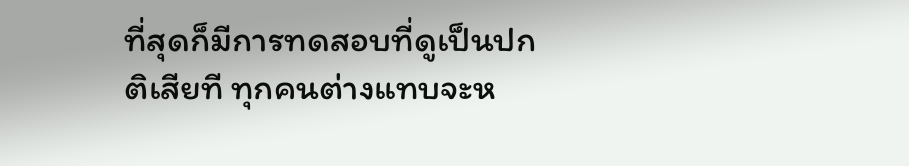ที่สุดก็มีการทดสอบที่ดูเป็นปกติเสียที ทุกคนต่างแทบจะห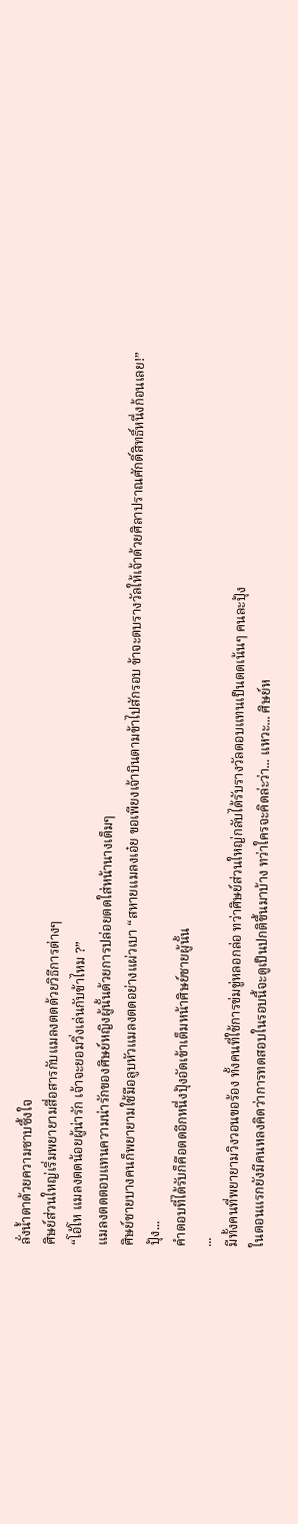ลั่งน้ำตาด้วยความซาบซึ้งใจ
ศิษย์ส่วนใหญ่เริ่มพยายามสื่อสารกับแมลงตดด้วยวิธีการต่างๆ
“โอ้โห แมลงตดน้อยผู้น่ารัก เจ้าจะยอมวิ่งเล่นกับข้าไหม ?”
แมลงตดตอบแทนความน่ารักของศิษย์หญิงผู้นั้นด้วยการปล่อยตดใส่หน้านางเต็มๆ
ศิษย์ชายบางคนก็พยายามใช้มือลูบหัวแมลงตดอย่างแผ่วเบา “สหายแมลงเอ๋ย ขอเพียงเจ้าบินตามข้าไปสักรอบ ข้าจะตบรางวัลให้เจ้าด้วยศิลาปราณศักดิ์สิทธิ์หนึ่งก้อนเลย!”
ปุ้ง...
คำตอบที่ได้รับก็คือตดอีกหนึ่งปุ้งอัดเข้าเต็มหน้าศิษย์ชายผู้นั้น
...
มีทั้งคนที่พยายามวิงวอนขอร้อง ทั้งคนที่ใช้การข่มขู่หลอกล่อ ทว่าศิษย์ส่วนใหญ่กลับได้รับรางวัลตอบแทนเป็นตดเน้นๆ คนละปุ้ง
ในตอนแรกยังมีคนหลงคิดว่าการทดสอบในรอบนี้จะดูเป็นปกติขึ้นมาบ้าง ทว่าใครจะคิดล่ะว่า... แหวะ... ศิษย์ห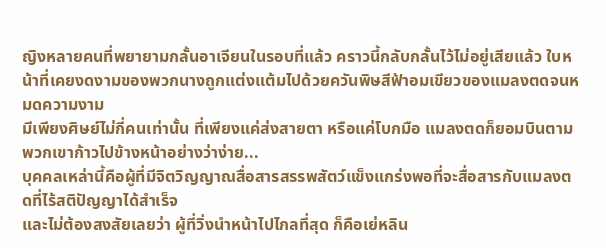ญิงหลายคนที่พยายามกลั้นอาเจียนในรอบที่แล้ว คราวนี้กลับกลั้นไว้ไม่อยู่เสียแล้ว ใบหน้าที่เคยงดงามของพวกนางถูกแต่งแต้มไปด้วยควันพิษสีฟ้าอมเขียวของแมลงตดจนหมดความงาม
มีเพียงศิษย์ไม่กี่คนเท่านั้น ที่เพียงแค่ส่งสายตา หรือแค่โบกมือ แมลงตดก็ยอมบินตามพวกเขาก้าวไปข้างหน้าอย่างว่าง่าย...
บุคคลเหล่านี้คือผู้ที่มีจิตวิญญาณสื่อสารสรรพสัตว์แข็งแกร่งพอที่จะสื่อสารกับแมลงตดที่ไร้สติปัญญาได้สำเร็จ
และไม่ต้องสงสัยเลยว่า ผู้ที่วิ่งนำหน้าไปไกลที่สุด ก็คือเย่หลิน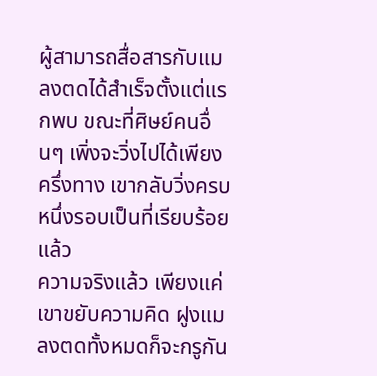ผู้สามารถสื่อสารกับแมลงตดได้สำเร็จตั้งแต่แรกพบ ขณะที่ศิษย์คนอื่นๆ เพิ่งจะวิ่งไปได้เพียงครึ่งทาง เขากลับวิ่งครบหนึ่งรอบเป็นที่เรียบร้อยแล้ว
ความจริงแล้ว เพียงแค่เขาขยับความคิด ฝูงแมลงตดทั้งหมดก็จะกรูกัน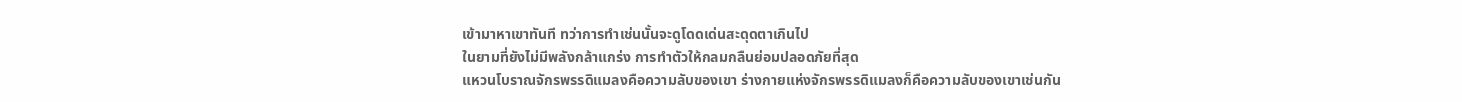เข้ามาหาเขาทันที ทว่าการทำเช่นนั้นจะดูโดดเด่นสะดุดตาเกินไป
ในยามที่ยังไม่มีพลังกล้าแกร่ง การทำตัวให้กลมกลืนย่อมปลอดภัยที่สุด
แหวนโบราณจักรพรรดิแมลงคือความลับของเขา ร่างกายแห่งจักรพรรดิแมลงก็คือความลับของเขาเช่นกัน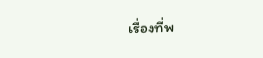เรื่องที่พ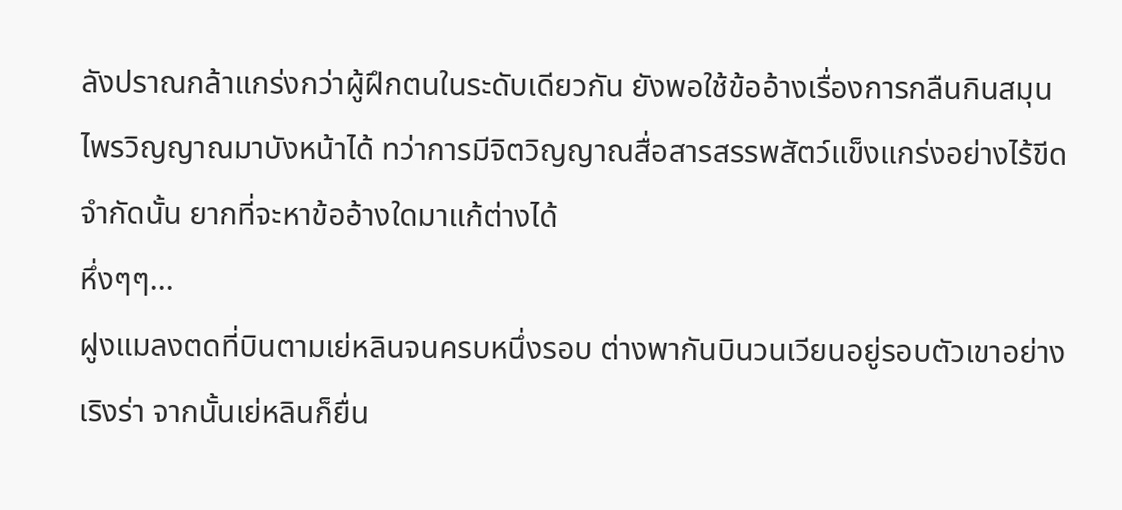ลังปราณกล้าแกร่งกว่าผู้ฝึกตนในระดับเดียวกัน ยังพอใช้ข้ออ้างเรื่องการกลืนกินสมุนไพรวิญญาณมาบังหน้าได้ ทว่าการมีจิตวิญญาณสื่อสารสรรพสัตว์แข็งแกร่งอย่างไร้ขีดจำกัดนั้น ยากที่จะหาข้ออ้างใดมาแก้ต่างได้
หึ่งๆๆ...
ฝูงแมลงตดที่บินตามเย่หลินจนครบหนึ่งรอบ ต่างพากันบินวนเวียนอยู่รอบตัวเขาอย่างเริงร่า จากนั้นเย่หลินก็ยื่น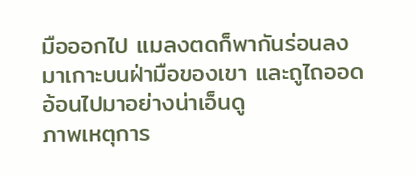มือออกไป แมลงตดก็พากันร่อนลงมาเกาะบนฝ่ามือของเขา และถูไถออดอ้อนไปมาอย่างน่าเอ็นดู
ภาพเหตุการ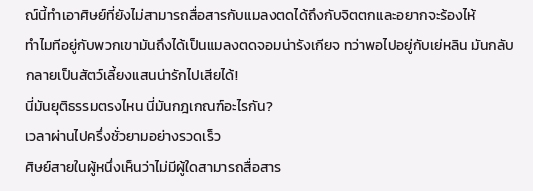ณ์นี้ทำเอาศิษย์ที่ยังไม่สามารถสื่อสารกับแมลงตดได้ถึงกับจิตตกและอยากจะร้องไห้
ทำไมทีอยู่กับพวกเขามันถึงได้เป็นแมลงตดจอมน่ารังเกียจ ทว่าพอไปอยู่กับเย่หลิน มันกลับกลายเป็นสัตว์เลี้ยงแสนน่ารักไปเสียได้!
นี่มันยุติธรรมตรงไหน นี่มันกฎเกณฑ์อะไรกัน?
เวลาผ่านไปครึ่งชั่วยามอย่างรวดเร็ว
ศิษย์สายในผู้หนึ่งเห็นว่าไม่มีผู้ใดสามารถสื่อสาร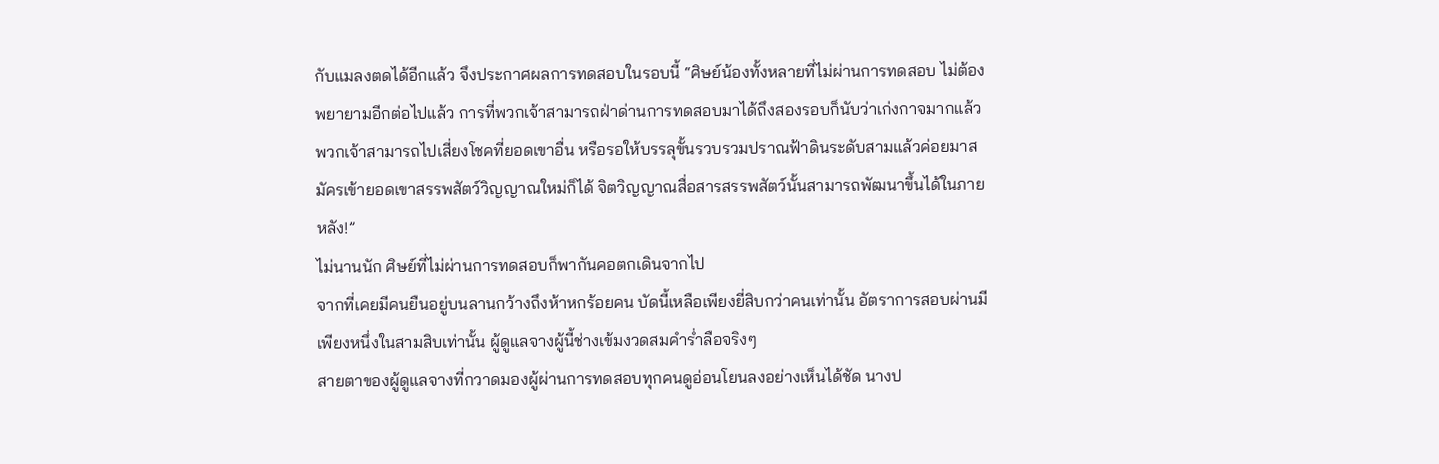กับแมลงตดได้อีกแล้ว จึงประกาศผลการทดสอบในรอบนี้ “ศิษย์น้องทั้งหลายที่ไม่ผ่านการทดสอบ ไม่ต้องพยายามอีกต่อไปแล้ว การที่พวกเจ้าสามารถฝ่าด่านการทดสอบมาได้ถึงสองรอบก็นับว่าเก่งกาจมากแล้ว พวกเจ้าสามารถไปเสี่ยงโชคที่ยอดเขาอื่น หรือรอให้บรรลุขั้นรวบรวมปราณฟ้าดินระดับสามแล้วค่อยมาสมัครเข้ายอดเขาสรรพสัตว์วิญญาณใหม่ก็ได้ จิตวิญญาณสื่อสารสรรพสัตว์นั้นสามารถพัฒนาขึ้นได้ในภายหลัง!”
ไม่นานนัก ศิษย์ที่ไม่ผ่านการทดสอบก็พากันคอตกเดินจากไป
จากที่เคยมีคนยืนอยู่บนลานกว้างถึงห้าหกร้อยคน บัดนี้เหลือเพียงยี่สิบกว่าคนเท่านั้น อัตราการสอบผ่านมีเพียงหนึ่งในสามสิบเท่านั้น ผู้ดูแลจางผู้นี้ช่างเข้มงวดสมคำร่ำลือจริงๆ
สายตาของผู้ดูแลจางที่กวาดมองผู้ผ่านการทดสอบทุกคนดูอ่อนโยนลงอย่างเห็นได้ชัด นางป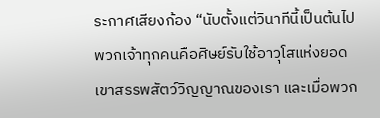ระกาศเสียงก้อง “นับตั้งแต่วินาทีนี้เป็นต้นไป พวกเจ้าทุกคนคือศิษย์รับใช้อาวุโสแห่งยอดเขาสรรพสัตว์วิญญาณของเรา และเมื่อพวก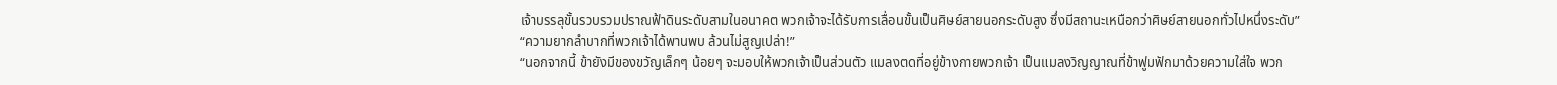เจ้าบรรลุขั้นรวบรวมปราณฟ้าดินระดับสามในอนาคต พวกเจ้าจะได้รับการเลื่อนขั้นเป็นศิษย์สายนอกระดับสูง ซึ่งมีสถานะเหนือกว่าศิษย์สายนอกทั่วไปหนึ่งระดับ”
“ความยากลำบากที่พวกเจ้าได้พานพบ ล้วนไม่สูญเปล่า!”
“นอกจากนี้ ข้ายังมีของขวัญเล็กๆ น้อยๆ จะมอบให้พวกเจ้าเป็นส่วนตัว แมลงตดที่อยู่ข้างกายพวกเจ้า เป็นแมลงวิญญาณที่ข้าฟูมฟักมาด้วยความใส่ใจ พวก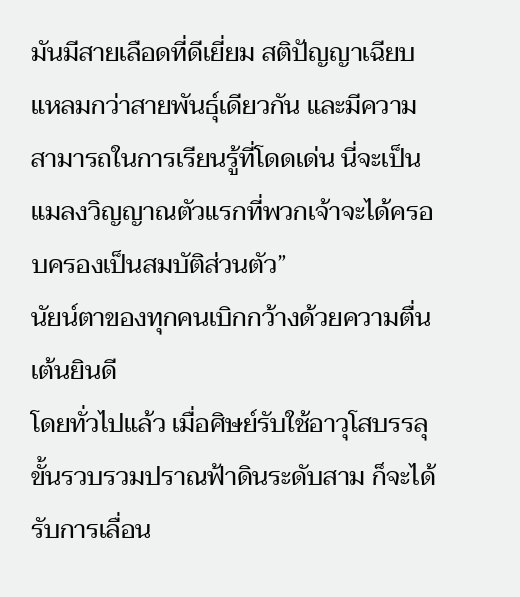มันมีสายเลือดที่ดีเยี่ยม สติปัญญาเฉียบแหลมกว่าสายพันธุ์เดียวกัน และมีความสามารถในการเรียนรู้ที่โดดเด่น นี่จะเป็นแมลงวิญญาณตัวแรกที่พวกเจ้าจะได้ครอบครองเป็นสมบัติส่วนตัว”
นัยน์ตาของทุกคนเบิกกว้างด้วยความตื่นเต้นยินดี
โดยทั่วไปแล้ว เมื่อศิษย์รับใช้อาวุโสบรรลุขั้นรวบรวมปราณฟ้าดินระดับสาม ก็จะได้รับการเลื่อน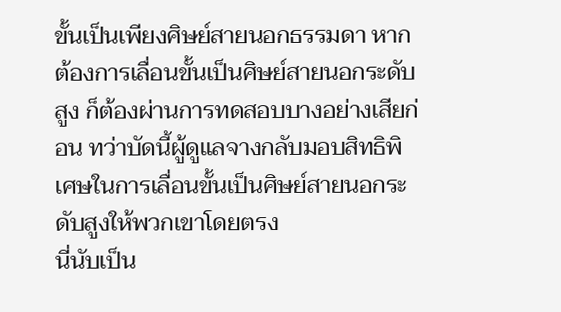ขั้นเป็นเพียงศิษย์สายนอกธรรมดา หากต้องการเลื่อนขั้นเป็นศิษย์สายนอกระดับสูง ก็ต้องผ่านการทดสอบบางอย่างเสียก่อน ทว่าบัดนี้ผู้ดูแลจางกลับมอบสิทธิพิเศษในการเลื่อนขั้นเป็นศิษย์สายนอกระดับสูงให้พวกเขาโดยตรง
นี่นับเป็น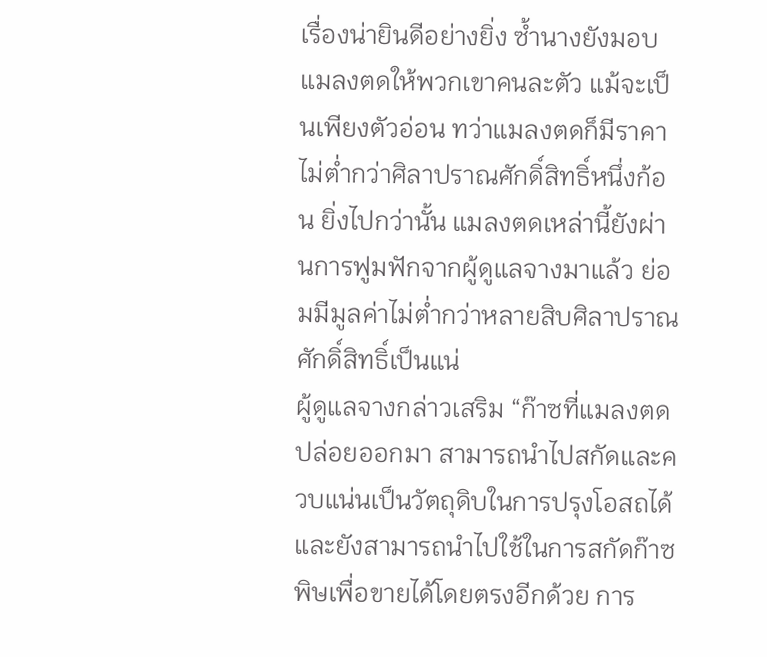เรื่องน่ายินดีอย่างยิ่ง ซ้ำนางยังมอบแมลงตดให้พวกเขาคนละตัว แม้จะเป็นเพียงตัวอ่อน ทว่าแมลงตดก็มีราคาไม่ต่ำกว่าศิลาปราณศักดิ์สิทธิ์หนึ่งก้อน ยิ่งไปกว่านั้น แมลงตดเหล่านี้ยังผ่านการฟูมฟักจากผู้ดูแลจางมาแล้ว ย่อมมีมูลค่าไม่ต่ำกว่าหลายสิบศิลาปราณศักดิ์สิทธิ์เป็นแน่
ผู้ดูแลจางกล่าวเสริม “ก๊าซที่แมลงตดปล่อยออกมา สามารถนำไปสกัดและควบแน่นเป็นวัตถุดิบในการปรุงโอสถได้ และยังสามารถนำไปใช้ในการสกัดก๊าซพิษเพื่อขายได้โดยตรงอีกด้วย การ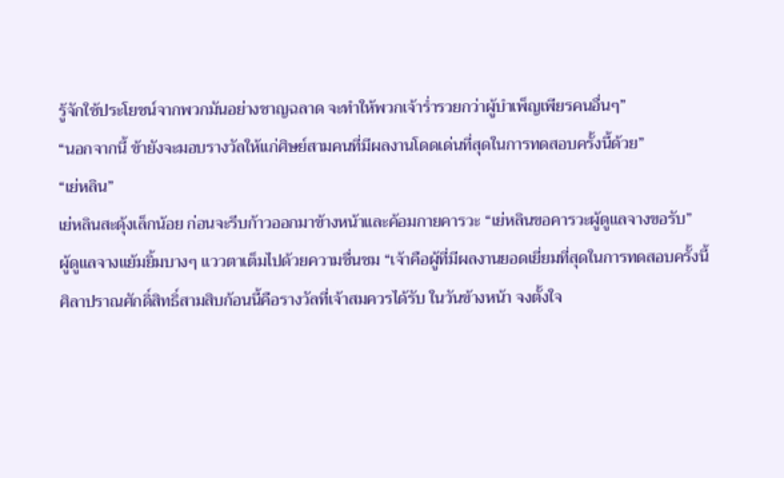รู้จักใช้ประโยชน์จากพวกมันอย่างชาญฉลาด จะทำให้พวกเจ้าร่ำรวยกว่าผู้บำเพ็ญเพียรคนอื่นๆ”
“นอกจากนี้ ข้ายังจะมอบรางวัลให้แก่ศิษย์สามคนที่มีผลงานโดดเด่นที่สุดในการทดสอบครั้งนี้ด้วย”
“เย่หลิน”
เย่หลินสะดุ้งเล็กน้อย ก่อนจะรีบก้าวออกมาข้างหน้าและค้อมกายคารวะ “เย่หลินขอคารวะผู้ดูแลจางขอรับ”
ผู้ดูแลจางแย้มยิ้มบางๆ แววตาเต็มไปด้วยความชื่นชม “เจ้าคือผู้ที่มีผลงานยอดเยี่ยมที่สุดในการทดสอบครั้งนี้ ศิลาปราณศักดิ์สิทธิ์สามสิบก้อนนี้คือรางวัลที่เจ้าสมควรได้รับ ในวันข้างหน้า จงตั้งใจ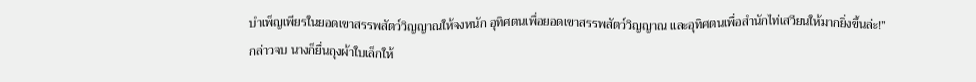บำเพ็ญเพียรในยอดเขาสรรพสัตว์วิญญาณให้จงหนัก อุทิศตนเพื่อยอดเขาสรรพสัตว์วิญญาณ และอุทิศตนเพื่อสำนักไท่เสวียนให้มากยิ่งขึ้นล่ะ!”
กล่าวจบ นางก็ยื่นถุงผ้าใบเล็กให้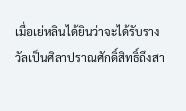เมื่อเย่หลินได้ยินว่าจะได้รับรางวัลเป็นศิลาปราณศักดิ์สิทธิ์ถึงสา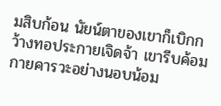มสิบก้อน นัยน์ตาของเขาก็เบิกกว้างทอประกายเจิดจ้า เขารีบค้อมกายคารวะอย่างนอบน้อม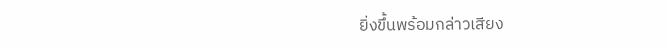ยิ่งขึ้นพร้อมกล่าวเสียง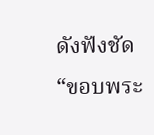ดังฟังชัด “ขอบพระ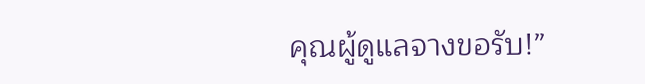คุณผู้ดูแลจางขอรับ!”